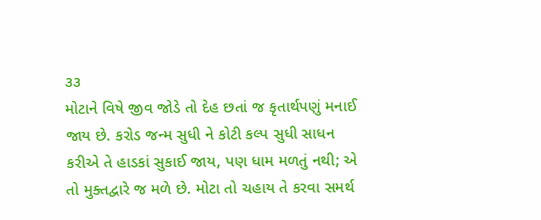૩૩
મોટાને વિષે જીવ જોડે તો દેહ છતાં જ કૃતાર્થપણું મનાઈ જાય છે. કરોડ જન્મ સુધી ને કોટી કલ્પ સુધી સાધન કરીએ તે હાડકાં સુકાઈ જાય, પણ ધામ મળતું નથી; એ તો મુક્તદ્વારે જ મળે છે. મોટા તો ચહાય તે કરવા સમર્થ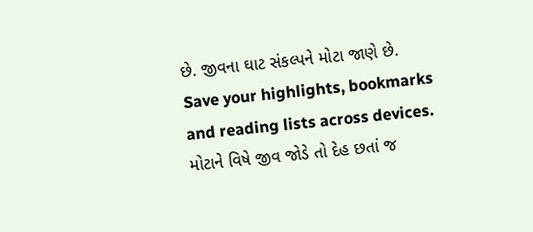છે. જીવના ઘાટ સંકલ્પને મોટા જાણે છે.
Save your highlights, bookmarks and reading lists across devices.
મોટાને વિષે જીવ જોડે તો દેહ છતાં જ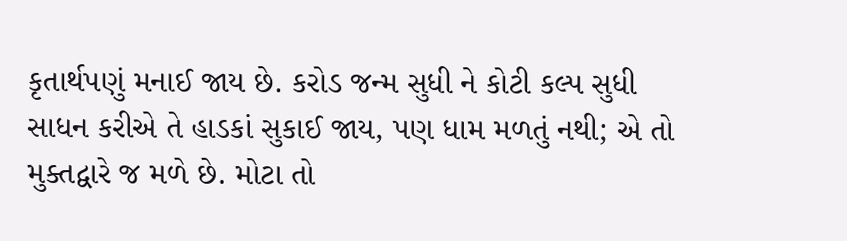કૃતાર્થપણું મનાઈ જાય છે. કરોડ જન્મ સુધી ને કોટી કલ્પ સુધી સાધન કરીએ તે હાડકાં સુકાઈ જાય, પણ ધામ મળતું નથી; એ તો મુક્તદ્વારે જ મળે છે. મોટા તો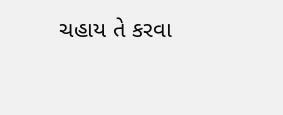ચહાય તે કરવા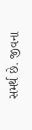સમર્થ છે. જીવના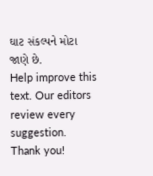ઘાટ સંકલ્પને મોટા જાણે છે.
Help improve this text. Our editors review every suggestion.
Thank you!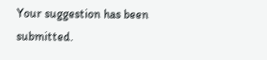Your suggestion has been submitted.